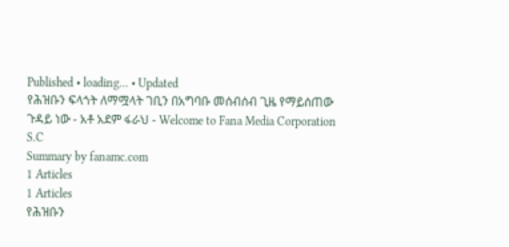Published • loading... • Updated
የሕዝቡን ፍላጎት ለማሟላት ገቢን በአግባቡ መሰብሰብ ጊዜ የማይሰጠው ጉዳይ ነው - አቶ አደም ፋራህ - Welcome to Fana Media Corporation S.C
Summary by fanamc.com
1 Articles
1 Articles
የሕዝቡን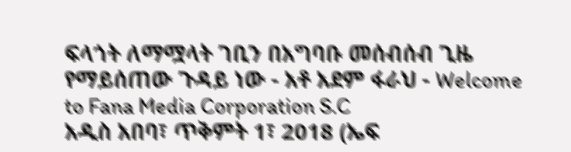ፍላጎት ለማሟላት ገቢን በአግባቡ መሰብሰብ ጊዜ የማይሰጠው ጉዳይ ነው - አቶ አደም ፋራህ - Welcome to Fana Media Corporation S.C
አዲስ አበባ፣ ጥቅምት 1፣ 2018 (ኤፍ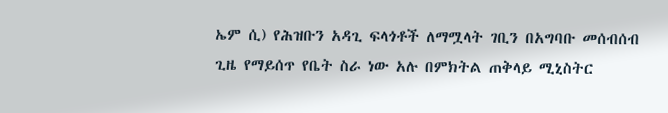ኤም ሲ) የሕዝቡን አዳጊ ፍላጎቶች ለማሟላት ገቢን በአግባቡ መሰብሰብ ጊዜ የማይሰጥ የቤት ስራ ነው አሉ በምክትል ጠቅላይ ሚኒስትር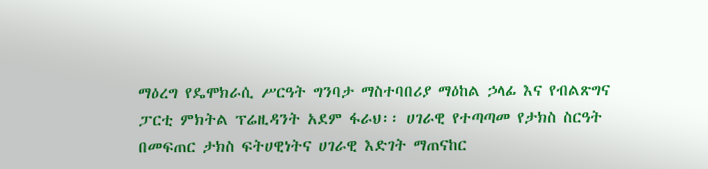ማዕረግ የዴሞክራሲ ሥርዓት ግንባታ ማስተባበሪያ ማዕከል ኃላፊ እና የብልጽግና ፓርቲ ምክትል ፕሬዚዳንት አደም ፋራህ፡፡ ሀገራዊ የተጣጣመ የታክስ ስርዓት በመፍጠር ታክስ ፍትሀዊነትና ሀገራዊ እድገት ማጠናከር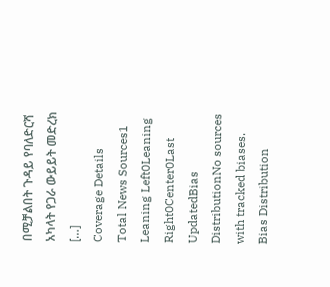በሚቻልበት ጉዳይ የባለድርሻ አካላት የጋራ ውይይት መድረክ […]
Coverage Details
Total News Sources1
Leaning Left0Leaning Right0Center0Last UpdatedBias DistributionNo sources with tracked biases.
Bias Distribution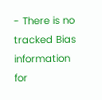- There is no tracked Bias information for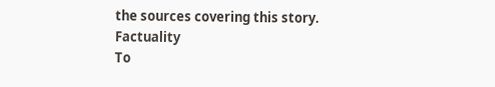the sources covering this story.
Factuality
To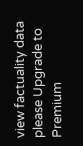view factuality data please Upgrade to Premium